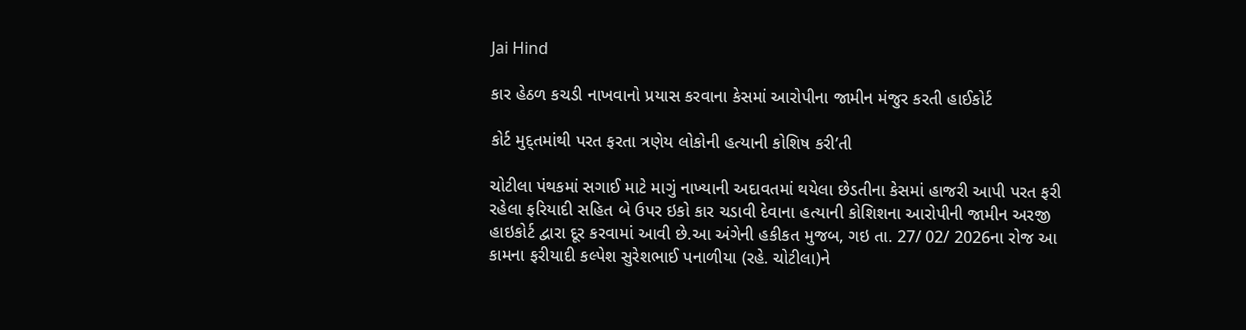Jai Hind

કાર હેઠળ કચડી નાખવાનો પ્રયાસ કરવાના કેસમાં આરોપીના જામીન મંજુર કરતી હાઈકોર્ટ

કોર્ટ મુદ્તમાંથી પરત ફરતા ત્રણેય લોકોની હત્યાની કોશિષ કરી’તી

ચોટીલા પંથકમાં સગાઈ માટે માગું નાખ્યાની અદાવતમાં થયેલા છેડતીના કેસમાં હાજરી આપી પરત ફરી રહેલા ફરિયાદી સહિત બે ઉપર ઇકો કાર ચડાવી દેવાના હત્યાની કોશિશના આરોપીની જામીન અરજી હાઇકોર્ટ દ્વારા દૂર કરવામાં આવી છે.આ અંગેની હકીકત મુજબ, ગઇ તા. 27/ 02/ 2026ના રોજ આ કામના ફરીયાદી કલ્પેશ સુરેશભાઈ પનાળીયા (રહે. ચોટીલા)ને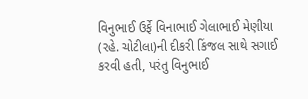વિનુભાઈ ઉર્ફે વિનાભાઈ ગેલાભાઈ મેણીયા (રહે. ચોટીલા)ની દીકરી કિંજલ સાથે સગાઈ કરવી હતી, પરંતુ વિનુભાઈ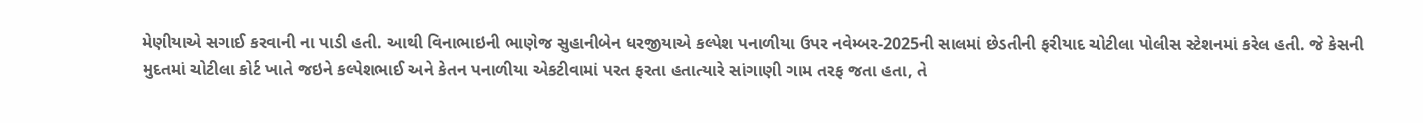મેણીયાએ સગાઈ કરવાની ના પાડી હતી. આથી વિનાભાઇની ભાણેજ સુહાનીબેન ધરજીયાએ કલ્પેશ પનાળીયા ઉપર નવેમ્બર-2025ની સાલમાં છેડતીની ફરીયાદ ચોટીલા પોલીસ સ્ટેશનમાં કરેલ હતી. જે કેસની મુદતમાં ચોટીલા કોર્ટ ખાતે જઇને કલ્પેશભાઈ અને કેતન પનાળીયા એકટીવામાં પરત ફરતા હતાત્યારે સાંગાણી ગામ તરફ જતા હતા, તે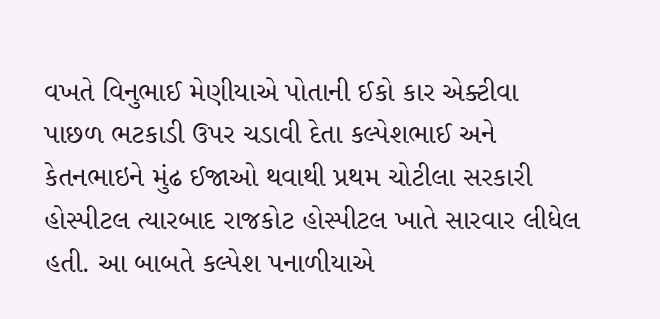વખતે વિનુભાઈ મેણીયાએ પોતાની ઈકો કાર એક્ટીવા પાછળ ભટકાડી ઉપર ચડાવી દેતા કલ્પેશભાઈ અને કેતનભાઇને મુંઢ ઈજાઓ થવાથી પ્રથમ ચોટીલા સરકારી હોસ્પીટલ ત્યારબાદ રાજકોટ હોસ્પીટલ ખાતે સારવાર લીધેલ હતી. આ બાબતે કલ્પેશ પનાળીયાએ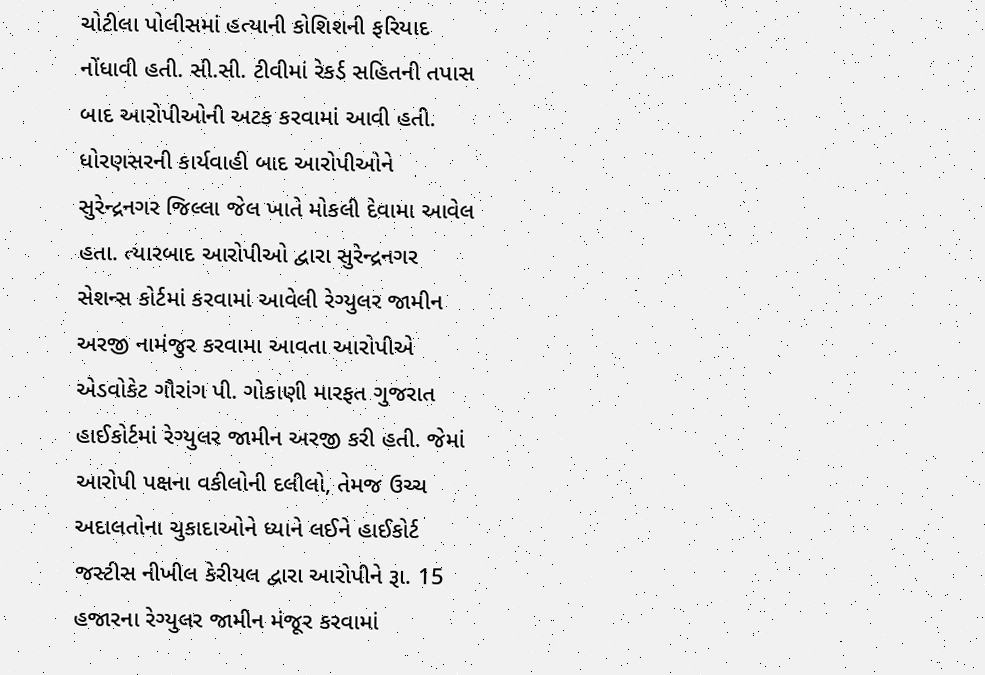ચોટીલા પોલીસમાં હત્યાની કોશિશની ફરિયાદ નોંધાવી હતી. સી.સી. ટીવીમાં રેકર્ડ સહિતની તપાસ બાદ આરોપીઓની અટક કરવામાં આવી હતી. ધોરણસરની કાર્યવાહી બાદ આરોપીઓને સુરેન્દ્રનગર જિલ્લા જેલ ખાતે મોકલી દેવામા આવેલ હતા. ત્યારબાદ આરોપીઓ દ્વારા સુરેન્દ્રનગર સેશન્સ કોર્ટમાં કરવામાં આવેલી રેગ્યુલર જામીન અરજી નામંજુર કરવામા આવતા આરોપીએ એડવોકેટ ગૌરાંગ પી. ગોકાણી મારફત ગુજરાત હાઈકોર્ટમાં રેગ્યુલર જામીન અરજી કરી હતી. જેમાં આરોપી પક્ષના વકીલોની દલીલો, તેમજ ઉચ્ચ અદાલતોના ચુકાદાઓને ધ્યાને લઈને હાઈકોર્ટ જસ્ટીસ નીખીલ કેરીયલ દ્વારા આરોપીને રૂા. 15 હજારના રેગ્યુલર જામીન મંજૂર કરવામાં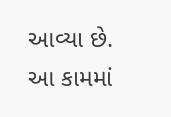આવ્યા છે. આ કામમાં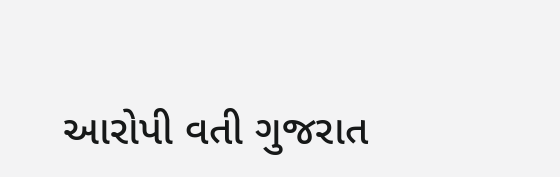આરોપી વતી ગુજરાત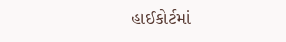હાઈકોર્ટમાં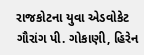રાજકોટના યુવા એડવોકેટ ગૌરાંગ પી. ગોકાણી, હિરેન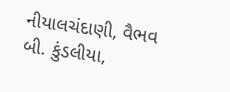નીયાલચંદાણી, વૈભવ બી. કુંડલીયા,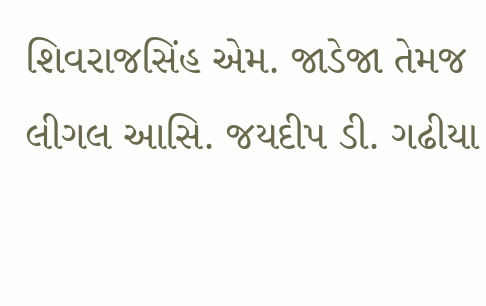શિવરાજસિંહ એમ. જાડેજા તેમજ લીગલ આસિ. જયદીપ ડી. ગઢીયા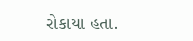રોકાયા હતા.